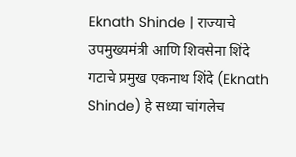Eknath Shinde | राज्याचे उपमुख्यमंत्री आणि शिवसेना शिंदे गटाचे प्रमुख एकनाथ शिंदे (Eknath Shinde) हे सध्या चांगलेच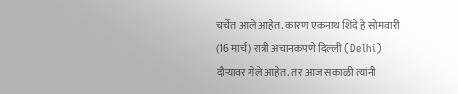चर्चेत आले आहेत. कारण एकनाथ शिंदे हे सोमवारी (16 मार्च) रात्री अचानकपणे दिल्ली (Delhi) दौऱ्यावर गेले आहेत. तर आज सकाळी त्यांनी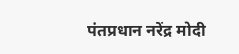पंतप्रधान नरेंद्र मोदी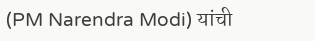(PM Narendra Modi) यांची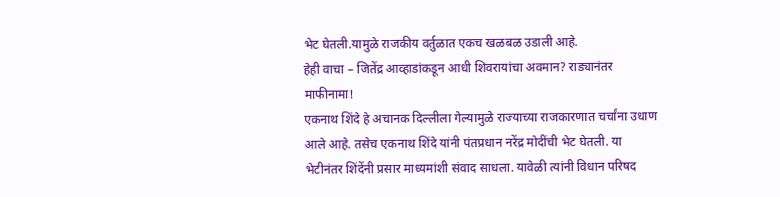भेट घेतली.यामुळे राजकीय वर्तुळात एकच खळबळ उडाली आहे.
हेही वाचा – जितेंद्र आव्हाडांकडून आधी शिवरायांचा अवमान? राड्यानंतर माफीनामा!
एकनाथ शिंदे हे अचानक दिल्लीला गेल्यामुळे राज्याच्या राजकारणात चर्चांना उधाण आले आहे. तसेच एकनाथ शिंदे यांनी पंतप्रधान नरेंद्र मोदींची भेट घेतली. या भेटीनंतर शिंदेंनी प्रसार माध्यमांशी संवाद साधला. यावेळी त्यांनी विधान परिषद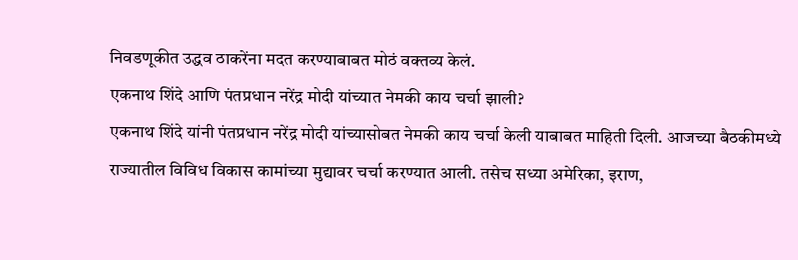निवडणूकीत उद्धव ठाकरेंना मदत करण्याबाबत मोठं वक्तव्य केलं.
एकनाथ शिंदे आणि पंतप्रधान नरेंद्र मोदी यांच्यात नेमकी काय चर्चा झाली?
एकनाथ शिंदे यांनी पंतप्रधान नरेंद्र मोदी यांच्यासोबत नेमकी काय चर्चा केली याबाबत माहिती दिली. आजच्या बैठकीमध्ये राज्यातील विविध विकास कामांच्या मुद्यावर चर्चा करण्यात आली. तसेच सध्या अमेरिका, इराण,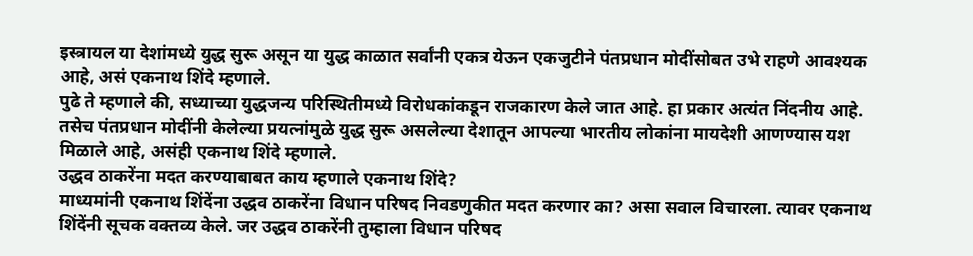इस्त्रायल या देशांमध्ये युद्ध सुरू असून या युद्ध काळात सर्वांनी एकत्र येऊन एकजुटीने पंतप्रधान मोदींसोबत उभे राहणे आवश्यक आहे, असं एकनाथ शिंदे म्हणाले.
पुढे ते म्हणाले की, सध्याच्या युद्धजन्य परिस्थितीमध्ये विरोधकांकडून राजकारण केले जात आहे. हा प्रकार अत्यंत निंदनीय आहे. तसेच पंतप्रधान मोदींनी केलेल्या प्रयत्नांमुळे युद्ध सुरू असलेल्या देशातून आपल्या भारतीय लोकांना मायदेशी आणण्यास यश मिळाले आहे, असंही एकनाथ शिंदे म्हणाले.
उद्धव ठाकरेंना मदत करण्याबाबत काय म्हणाले एकनाथ शिंदे?
माध्यमांनी एकनाथ शिंदेंना उद्धव ठाकरेंना विधान परिषद निवडणुकीत मदत करणार का? असा सवाल विचारला. त्यावर एकनाथ शिंदेंनी सूचक वक्तव्य केले. जर उद्धव ठाकरेंनी तुम्हाला विधान परिषद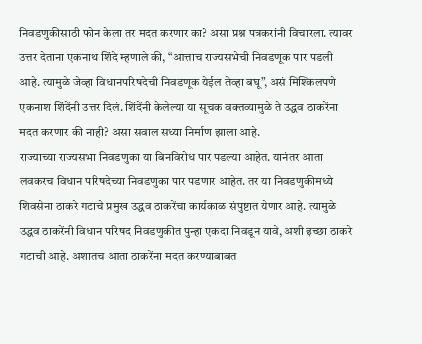निवडणुकीसाठी फोन केला तर मदत करणार का? असा प्रश्न पत्रकरांनी विचारला. त्यावर उत्तर देताना एकनाथ शिंदे म्हणाले की, “आत्ताच राज्यसभेची निवडणूक पार पडली आहे. त्यामुळे जेव्हा विधानपरिषदेची निवडणूक येईल तेव्हा बघू”, असं मिश्किलपणे एकनाश शिंदेंनी उत्तर दिलं. शिंदेंनी केलेल्या या सूचक वक्तव्यामुळे ते उद्धव ठाकरेंना मदत करणार की नाही? असा सवाल सध्या निर्माण झाला आहे.
राज्याच्या राज्यसभा निवडणुका या बिनविरोध पार पडल्या आहेत. यानंतर आता लवकरच विधान परिषदेच्या निवडणुका पार पडणार आहेत. तर या निवडणुकीमध्ये शिवसेना ठाकरे गटाचे प्रमुख उद्धव ठाकरेंचा कार्यकाळ संपुष्टात येणार आहे. त्यामुळे उद्धव ठाकरेंनी विधान परिषद निवडणुकीत पुन्हा एकदा निवडून यावे, अशी इच्छा ठाकरे गटाची आहे. अशातच आता ठाकरेंना मदत करण्याबाबत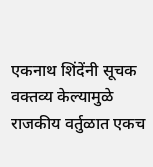एकनाथ शिंदेंनी सूचक वक्तव्य केल्यामुळे राजकीय वर्तुळात एकच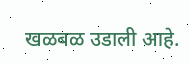खळबळ उडाली आहे.